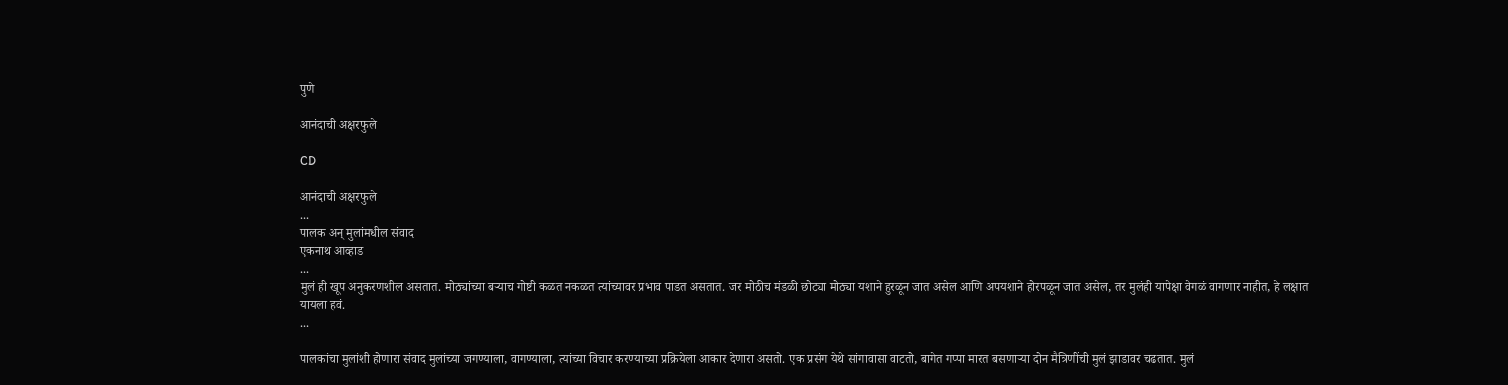पुणे

आनंदाची अक्षरफुले

CD

आनंदाची अक्षरफुले
...
पालक अन् मुलांमधील संवाद
एकनाथ आव्हाड
...
मुलं ही खूप अनुकरणशील असतात. मोठ्यांच्या बऱ्याच गोष्टी कळत नकळत त्यांच्यावर प्रभाव पाडत असतात. जर मोठीच मंडळी छोट्या मोठ्या यशाने हुरळून जात असेल आणि अपयशाने होरपळून जात असेल, तर मुलंही यापेक्षा वेगळं वागणार नाहीत, हे लक्षात यायला हवं.
...

पालकांचा मुलांशी होणारा संवाद मुलांच्या जगण्याला, वागण्याला, त्यांच्या विचार करण्याच्या प्रक्रियेला आकार देणारा असतो. एक प्रसंग येथे सांगावासा वाटतो, बागेत गप्पा मारत बसणाऱ्या दोन मैत्रिणींची मुलं झाडावर चढतात. मुलं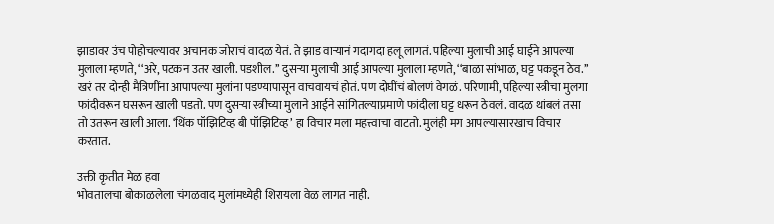झाडावर उंच पोहोचल्यावर अचानक जोराचं वादळ येतं. ते झाड वाऱ्यानं गदागदा हलू लागतं. पहिल्या मुलाची आई घाईने आपल्या मुलाला म्हणते, ‘‘अरे, पटकन उतर खाली. पडशील.’’ दुसऱ्या मुलाची आई आपल्या मुलाला म्हणते, ‘‘बाळा सांभाळ, घट्ट पकडून ठेव.’’ खरं तर दोन्ही मैत्रिणींना आपापल्या मुलांना पडण्यापासून वाचवायचं होतं. पण दोघींचं बोलणं वेगळं. परिणामी, पहिल्या स्त्रीचा मुलगा फांदीवरून घसरून खाली पडतो. पण दुसऱ्या स्त्रीच्या मुलाने आईने सांगितल्याप्रमाणे फांदीला घट्ट धरून ठेवलं. वादळ थांबलं तसा तो उतरून खाली आला. ‘थिंक पॉझिटिव्ह बी पॉझिटिव्ह’ हा विचार मला महत्त्वाचा वाटतो. मुलंही मग आपल्यासारखाच विचार करतात.

उक्ती कृतीत मेळ हवा
भोवतालचा बोकाळलेला चंगळवाद मुलांमध्येही शिरायला वेळ लागत नाही.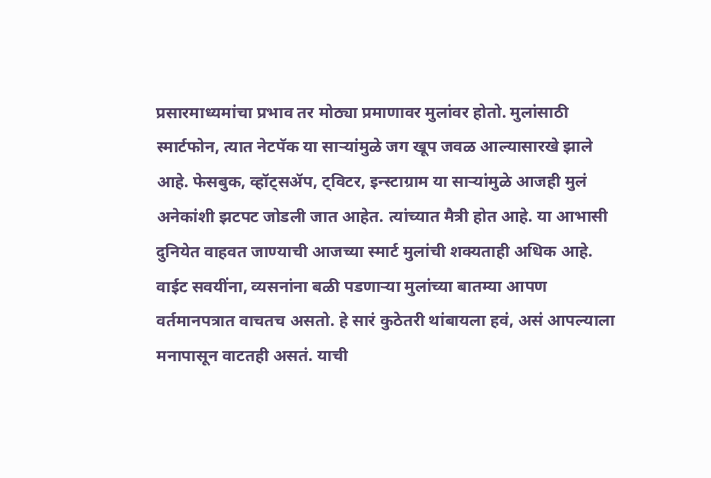प्रसारमाध्यमांचा प्रभाव तर मोठ्या प्रमाणावर मुलांवर होतो. मुलांसाठी स्मार्टफोन, त्यात नेटपॅक या साऱ्यांमुळे जग खूप जवळ आल्यासारखे झाले आहे. फेसबुक, व्हॉट्सॲप, ट्विटर, इन्स्टाग्राम या साऱ्यांमुळे आजही मुलं अनेकांशी झटपट जोडली जात आहेत. त्यांच्यात मैत्री होत आहे. या आभासी दुनियेत वाहवत जाण्याची आजच्या स्मार्ट मुलांची शक्यताही अधिक आहे. वाईट सवयींना, व्यसनांना बळी पडणाऱ्या मुलांच्या बातम्या आपण वर्तमानपत्रात वाचतच असतो. हे सारं कुठेतरी थांबायला हवं, असं आपल्याला मनापासून वाटतही असतं. याची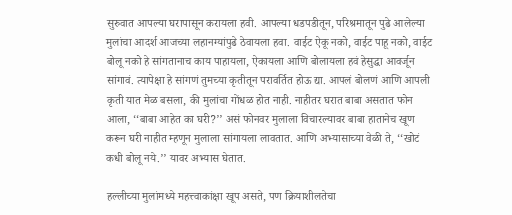सुरुवात आपल्या घरापासून करायला हवी. आपल्या धडपडीतून, परिश्रमातून पुढे आलेल्या मुलांचा आदर्श आजच्या लहानग्यांपुढे ठेवायला हवा‌. वाईट ऐकू नको, वाईट पाहू नको, वाईट बोलू नको हे सांगतानाच काय पाहायला, ऐकायला आणि बोलायला हवं हेसुद्धा आवर्जून सांगावं. त्यापेक्षा हे सांगणं तुमच्या कृतीतून परावर्तित होऊ द्या. आपलं बोलणं आणि आपली कृती यात मेळ बसला, की मुलांचा गोंधळ होत नाही‌. नाहीतर घरात बाबा असतात फोन आला, ‘‘बाबा आहेत का घरी?’’ असं फोनवर मुलाला विचारल्यावर बाबा हातानेच खूण करून घरी नाहीत म्हणून मुलाला सांगायला लावतात. आणि अभ्यासाच्या वेळी ते, ‘‘खोटं कधी बोलू नये.’’ यावर अभ्यास घेतात.

हल्लीच्या मुलांमध्ये महत्त्वाकांक्षा खूप असते, पण क्रियाशीलतेचा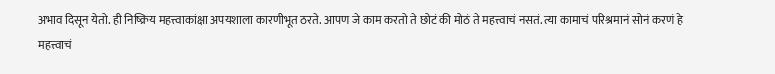अभाव दिसून येतो. ही निष्क्रिय महत्त्वाकांक्षा अपयशाला कारणीभूत ठरते. आपण जे काम करतो ते छोटं की मोठं ते महत्त्वाचं नसतं. त्या कामाचं परिश्रमानं सोनं करणं हे महत्त्वाचं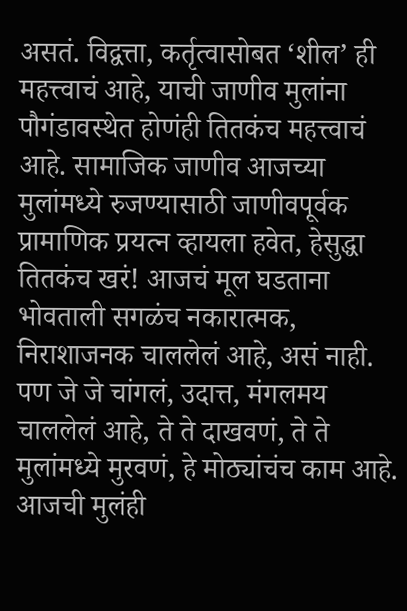असतं. विद्वत्ता, कर्तृत्वासोबत ‘शील’ ही महत्त्वाचं आहे, याची जाणीव मुलांना पौगंडावस्थेत होणंही तितकंच महत्त्वाचं आहे. सामाजिक जाणीव आजच्या मुलांमध्ये रुजण्यासाठी जाणीवपूर्वक प्रामाणिक प्रयत्न व्हायला हवेत, हेसुद्धा तितकंच खरं! आजचं मूल घडताना भोवताली सगळंच नकारात्मक, निराशाजनक चाललेलं आहे, असं नाही. पण जे जे चांगलं, उदात्त, मंगलमय चाललेलं आहे, ते ते दाखवणं, ते ते मुलांमध्ये मुरवणं, हे मोठ्यांचंच काम आहे. आजची मुलंही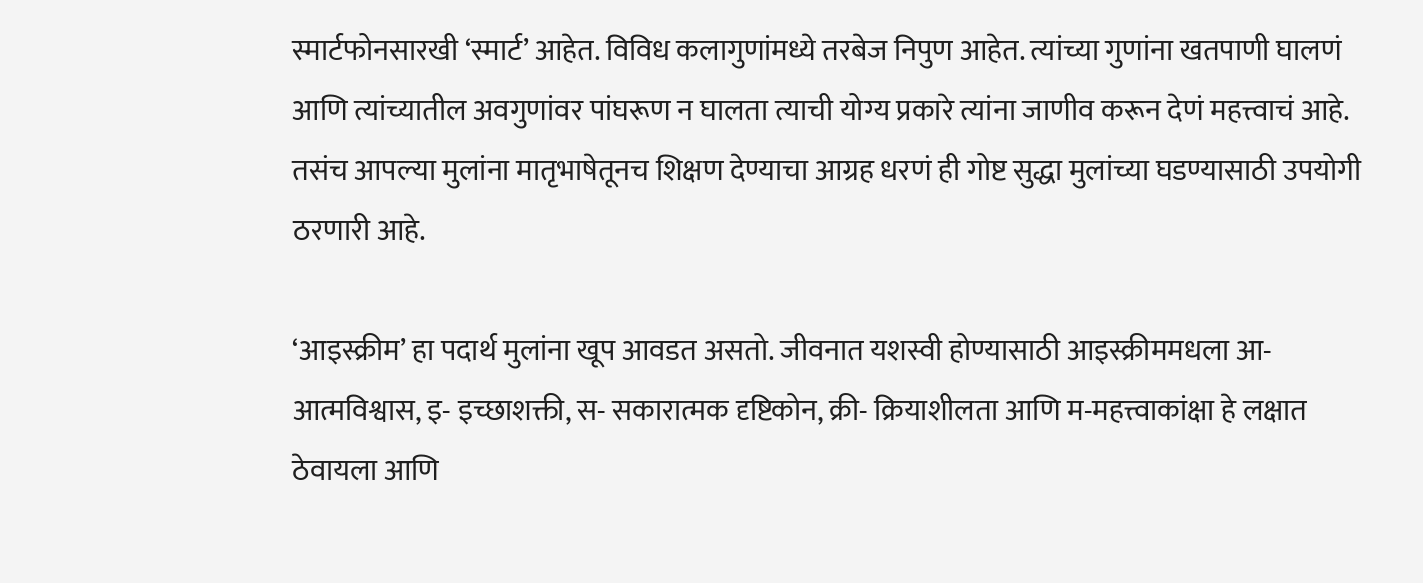स्मार्टफोनसारखी ‘स्मार्ट’ आहेत. विविध कलागुणांमध्ये तरबेज निपुण आहेत. त्यांच्या गुणांना खतपाणी घालणं आणि त्यांच्यातील अवगुणांवर पांघरूण न घालता त्याची योग्य प्रकारे त्यांना जाणीव करून देणं महत्त्वाचं आहे. तसंच आपल्या मुलांना मातृभाषेतूनच शिक्षण देण्याचा आग्रह धरणं ही गोष्ट सुद्धा मुलांच्या घडण्यासाठी उपयोगी ठरणारी आहे.

‘आइस्क्रीम’ हा पदार्थ मुलांना खूप आवडत असतो. जीवनात यशस्वी होण्यासाठी आइस्क्रीममधला आ-आत्मविश्वास, इ- इच्छाशक्ती, स- सकारात्मक दृष्टिकोन, क्री- क्रियाशीलता आणि म-महत्त्वाकांक्षा हे लक्षात ठेवायला आणि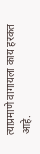त्याप्रमाणे वागायला काय हरकत आहे.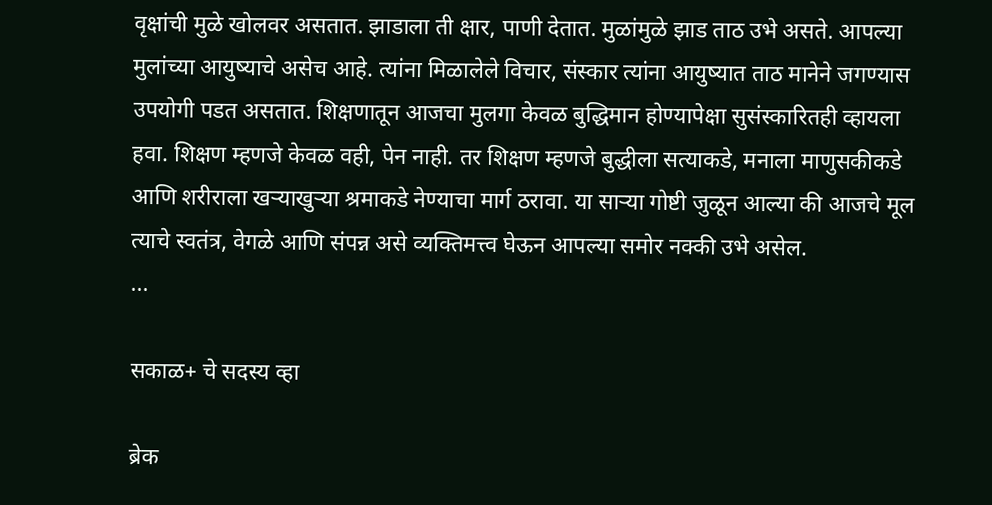वृक्षांची मुळे खोलवर असतात. झाडाला ती क्षार, पाणी देतात. मुळांमुळे झाड ताठ उभे असते. आपल्या मुलांच्या आयुष्याचे असेच आहे. त्यांना मिळालेले विचार, संस्कार त्यांना आयुष्यात ताठ मानेने जगण्यास उपयोगी पडत असतात. शिक्षणातून आजचा मुलगा केवळ बुद्धिमान होण्यापेक्षा सुसंस्कारितही व्हायला हवा. शिक्षण म्हणजे केवळ वही, पेन नाही. तर शिक्षण म्हणजे बुद्धीला सत्याकडे, मनाला माणुसकीकडे आणि शरीराला खऱ्याखुऱ्या श्रमाकडे नेण्याचा मार्ग ठरावा. या साऱ्या गोष्टी जुळून आल्या की आजचे मूल त्याचे स्वतंत्र, वेगळे आणि संपन्न असे व्यक्तिमत्त्व घेऊन आपल्या समोर नक्की उभे असेल.
...

सकाळ+ चे सदस्य व्हा

ब्रेक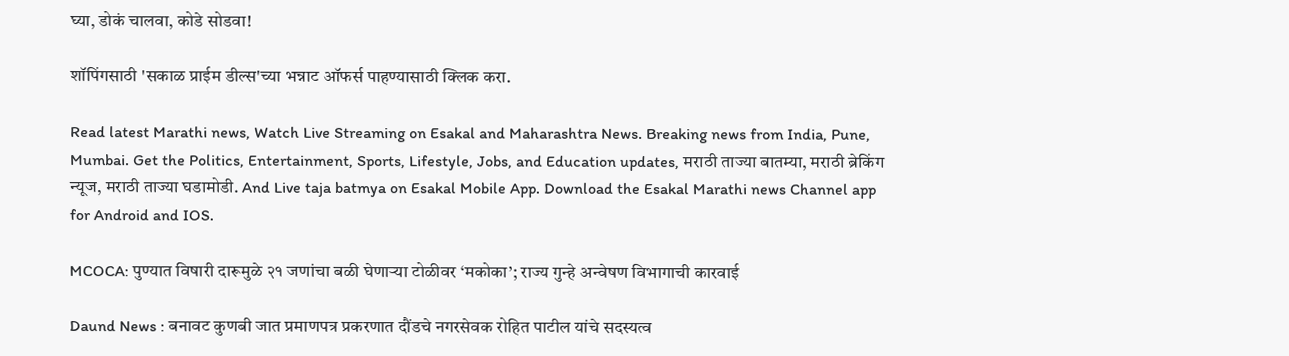घ्या, डोकं चालवा, कोडे सोडवा!

शॉपिंगसाठी 'सकाळ प्राईम डील्स'च्या भन्नाट ऑफर्स पाहण्यासाठी क्लिक करा.

Read latest Marathi news, Watch Live Streaming on Esakal and Maharashtra News. Breaking news from India, Pune, Mumbai. Get the Politics, Entertainment, Sports, Lifestyle, Jobs, and Education updates, मराठी ताज्या बातम्या, मराठी ब्रेकिंग न्यूज, मराठी ताज्या घडामोडी. And Live taja batmya on Esakal Mobile App. Download the Esakal Marathi news Channel app for Android and IOS.

MCOCA: पुण्यात विषारी दारूमुळे २१ जणांचा बळी घेणाऱ्या टोळीवर ‘मकोका’; राज्य गुन्हे अन्वेषण विभागाची कारवाई

Daund News : बनावट कुणबी जात प्रमाणपत्र प्रकरणात दौंडचे नगरसेवक रोहित पाटील यांचे सदस्यत्व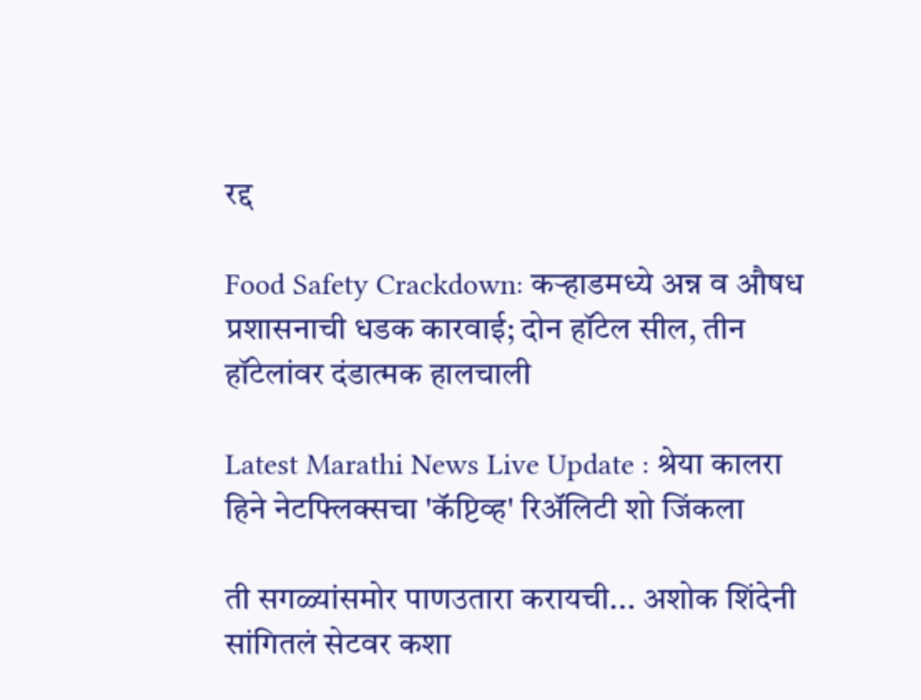रद्द

Food Safety Crackdown: कऱ्हाडमध्ये अन्न व औषध प्रशासनाची धडक कारवाई; दोन हॉटेल सील, तीन हॉटेलांवर दंडात्मक हालचाली

Latest Marathi News Live Update : श्रेया कालरा हिने नेटफ्लिक्सचा 'कॅप्टिव्ह' रिअ‍ॅलिटी शो जिंकला

ती सगळ्यांसमोर पाणउतारा करायची... अशोक शिंदेनी सांगितलं सेटवर कशा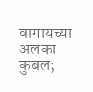वागायच्या अलका कुबल;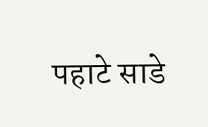पहाटे साडे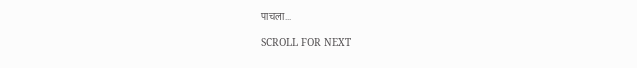पाचला...

SCROLL FOR NEXT